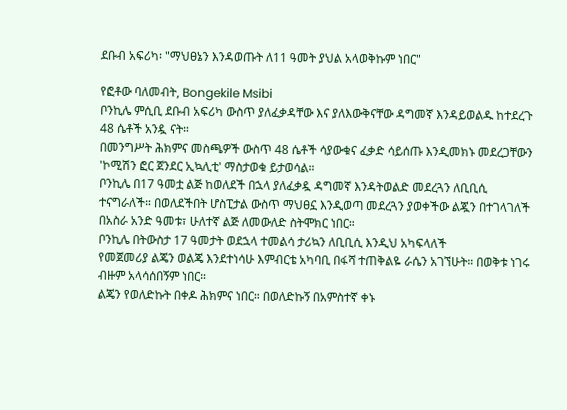ደቡብ አፍሪካ፡ "ማህፀኔን እንዳወጡት ለ11 ዓመት ያህል አላወቅኩም ነበር"

የፎቶው ባለመብት, Bongekile Msibi
ቦንኪሌ ምሲቢ ደቡብ አፍሪካ ውስጥ ያለፈቃዳቸው እና ያለእውቅናቸው ዳግመኛ እንዳይወልዱ ከተደረጉ 48 ሴቶች አንዷ ናት።
በመንግሥት ሕክምና መስጫዎች ውስጥ 48 ሴቶች ሳያውቁና ፈቃድ ሳይሰጡ እንዲመክኑ መደረጋቸውን 'ኮሚሽን ፎር ጀንደር ኢኳሊቲ' ማስታወቁ ይታወሳል።
ቦንኪሌ በ17 ዓመቷ ልጅ ከወለደች በኋላ ያለፈቃዷ ዳግመኛ እንዳትወልድ መደረጓን ለቢቢሲ ተናግራለች። በወለደችበት ሆስፒታል ውስጥ ማህፀኗ እንዲወጣ መደረጓን ያወቀችው ልጇን በተገላገለች በአስራ አንድ ዓመቱ፣ ሁለተኛ ልጅ ለመውለድ ስትሞክር ነበር።
ቦንኪሌ በትውስታ 17 ዓመታት ወደኋላ ተመልሳ ታሪኳን ለቢቢሲ እንዲህ አካፍላለች
የመጀመሪያ ልጄን ወልጄ እንደተነሳሁ እምብርቴ አካባቢ በፋሻ ተጠቅልዬ ራሴን አገኘሁት። በወቅቱ ነገሩ ብዙም አላሳሰበኝም ነበር።
ልጄን የወለድኩት በቀዶ ሕክምና ነበር። በወለድኩኝ በአምስተኛ ቀኑ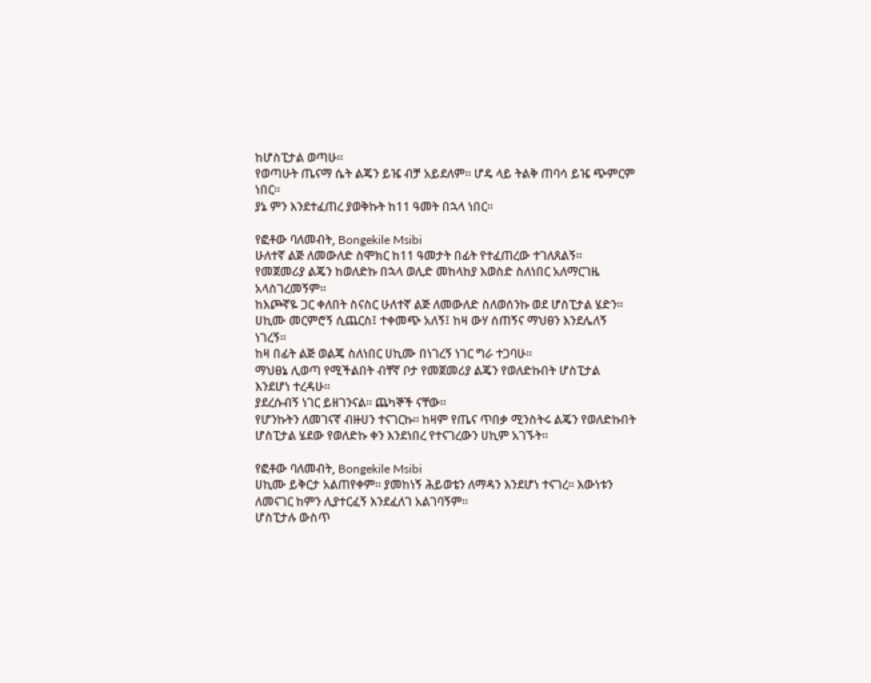ከሆስፒታል ወጣሁ።
የወጣሁት ጤናማ ሴት ልጄን ይዤ ብቻ አይደለም። ሆዴ ላይ ትልቅ ጠባሳ ይዤ ጭምርም ነበር።
ያኔ ምን እንደተፈጠረ ያወቅኩት ከ11 ዓመት በኋላ ነበር።

የፎቶው ባለመብት, Bongekile Msibi
ሁለተኛ ልጅ ለመውለድ ስሞክር ከ11 ዓመታት በፊት የተፈጠረው ተገለጸልኝ።
የመጀመሪያ ልጄን ከወለድኩ በኋላ ወሊድ መከላከያ እወስድ ስለነበር አለማርገዜ አላስገረመኝም።
ከእጮኛዬ ጋር ቀለበት ስናስር ሁለተኛ ልጅ ለመውለድ ስለወሰንኩ ወደ ሆስፒታል ሄድን።
ሀኪሙ መርምሮኝ ሲጨርስ፤ ተቀመጭ አለኝ፤ ከዛ ውሃ ሰጠኝና ማህፀን እንደሌለኝ ነገረኝ።
ከዛ በፊት ልጅ ወልጄ ስለነበር ሀኪሙ በነገረኝ ነገር ግራ ተጋባሁ።
ማህፀኔ ሊወጣ የሚችልበት ብቸኛ ቦታ የመጀመሪያ ልጄን የወለድኩበት ሆስፒታል እንደሆነ ተረዳሁ።
ያደረሱብኝ ነገር ይዘገንናል። ጨካኞች ናቸው።
የሆንኩትን ለመገናኛ ብዙሀን ተናገርኩ። ከዛም የጤና ጥበቃ ሚንስትሩ ልጄን የወለድኩበት ሆስፒታል ሄደው የወለድኩ ቀን እንደነበረ የተናገረውን ሀኪም አገኙት።

የፎቶው ባለመብት, Bongekile Msibi
ሀኪሙ ይቅርታ አልጠየቀም። ያመከነኝ ሕይወቴን ለማዳን እንደሆነ ተናገረ። እውነቱን ለመናገር ከምን ሊያተርፈኝ እንደፈለገ አልገባኝም።
ሆስፒታሉ ውስጥ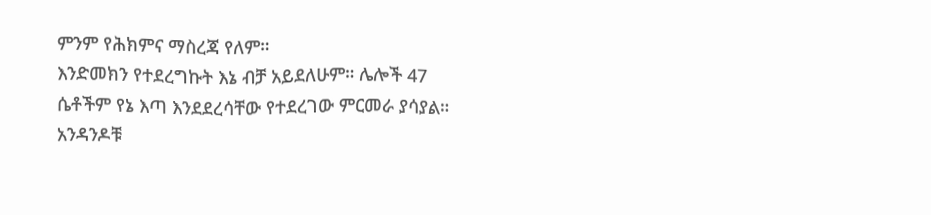ምንም የሕክምና ማስረጃ የለም።
እንድመክን የተደረግኩት እኔ ብቻ አይደለሁም። ሌሎች 47 ሴቶችም የኔ እጣ እንደደረሳቸው የተደረገው ምርመራ ያሳያል።
አንዳንዶቹ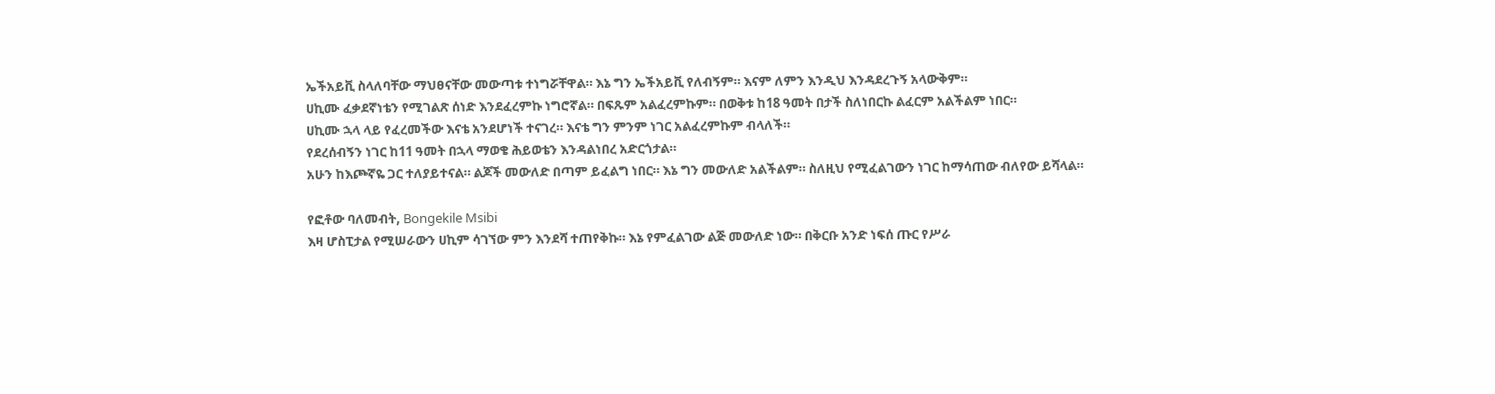ኤችአይቪ ስላለባቸው ማህፀናቸው መውጣቱ ተነግሯቸዋል። እኔ ግን ኤችአይቪ የለብኝም። እናም ለምን እንዲህ እንዳደረጉኝ አላውቅም።
ሀኪሙ ፈቃደኛነቴን የሚገልጽ ሰነድ እንደፈረምኩ ነግሮኛል። በፍጹም አልፈረምኩም። በወቅቱ ከ18 ዓመት በታች ስለነበርኩ ልፈርም አልችልም ነበር።
ሀኪሙ ኋላ ላይ የፈረመችው እናቴ አንደሆነች ተናገረ። እናቴ ግን ምንም ነገር አልፈረምኩም ብላለች።
የደረሰብኝን ነገር ከ11 ዓመት በኋላ ማወቄ ሕይወቴን እንዳልነበረ አድርጎታል።
አሁን ከእጮኛዬ ጋር ተለያይተናል። ልጆች መውለድ በጣም ይፈልግ ነበር። እኔ ግን መውለድ አልችልም። ስለዚህ የሚፈልገውን ነገር ከማሳጠው ብለየው ይሻላል።

የፎቶው ባለመብት, Bongekile Msibi
እዛ ሆስፒታል የሚሠራውን ሀኪም ሳገኘው ምን እንደሻ ተጠየቅኩ። እኔ የምፈልገው ልጅ መውለድ ነው። በቅርቡ አንድ ነፍሰ ጡር የሥራ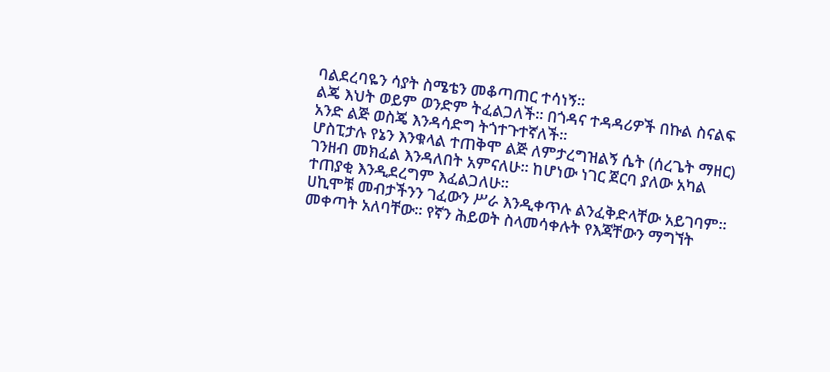ባልደረባዬን ሳያት ስሜቴን መቆጣጠር ተሳነኝ።
ልጄ እህት ወይም ወንድም ትፈልጋለች። በጎዳና ተዳዳሪዎች በኩል ስናልፍ አንድ ልጅ ወስጄ እንዳሳድግ ትጎተጉተኛለች።
ሆስፒታሉ የኔን እንቁላል ተጠቅሞ ልጅ ለምታረግዝልኝ ሴት (ሰረጌት ማዘር) ገንዘብ መክፈል እንዳለበት አምናለሁ። ከሆነው ነገር ጀርባ ያለው አካል ተጠያቂ እንዲደረግም እፈልጋለሁ።
ሀኪሞቹ መብታችንን ገፈውን ሥራ እንዲቀጥሉ ልንፈቅድላቸው አይገባም። መቀጣት አለባቸው። የኛን ሕይወት ስላመሳቀሉት የእጃቸውን ማግኘት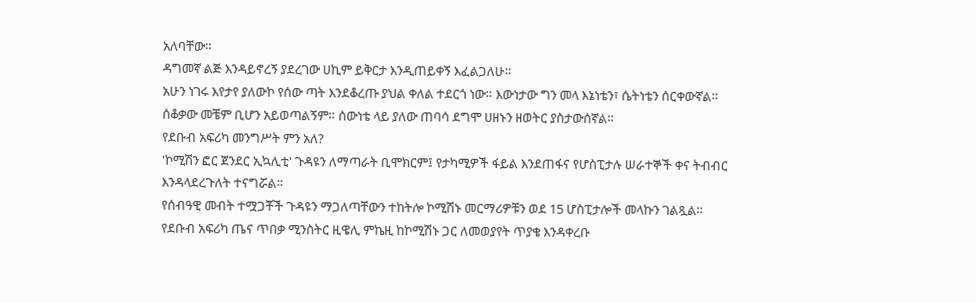አለባቸው።
ዳግመኛ ልጅ እንዳይኖረኝ ያደረገው ሀኪም ይቅርታ እንዲጠይቀኝ እፈልጋለሁ።
አሁን ነገሩ እየታየ ያለውኮ የሰው ጣት እንደቆረጡ ያህል ቀለል ተደርጎ ነው። እውነታው ግን መላ እኔነቴን፣ ሴትነቴን ሰርቀውኛል።
ሰቆቃው መቼም ቢሆን አይወጣልኝም። ሰውነቴ ላይ ያለው ጠባሳ ደግሞ ሀዘኑን ዘወትር ያስታውሰኛል።
የደቡብ አፍሪካ መንግሥት ምን አለ?
'ኮሚሽን ፎር ጀንደር ኢኳሊቲ' ጉዳዩን ለማጣራት ቢሞክርም፤ የታካሚዎች ፋይል እንደጠፋና የሆስፒታሉ ሠራተኞች ቀና ትብብር እንዳላደረጉለት ተናግሯል።
የሰብዓዊ መብት ተሟጋቾች ጉዳዩን ማጋለጣቸውን ተከትሎ ኮሚሽኑ መርማሪዎቹን ወደ 15 ሆስፒታሎች መላኩን ገልጿል።
የደቡብ አፍሪካ ጤና ጥበቃ ሚንስትር ዚዌሊ ምኬዚ ከኮሚሽኑ ጋር ለመወያየት ጥያቄ እንዳቀረቡ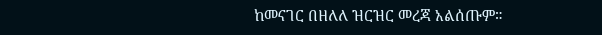ከመናገር በዘለለ ዝርዝር መረጃ አልሰጡም።